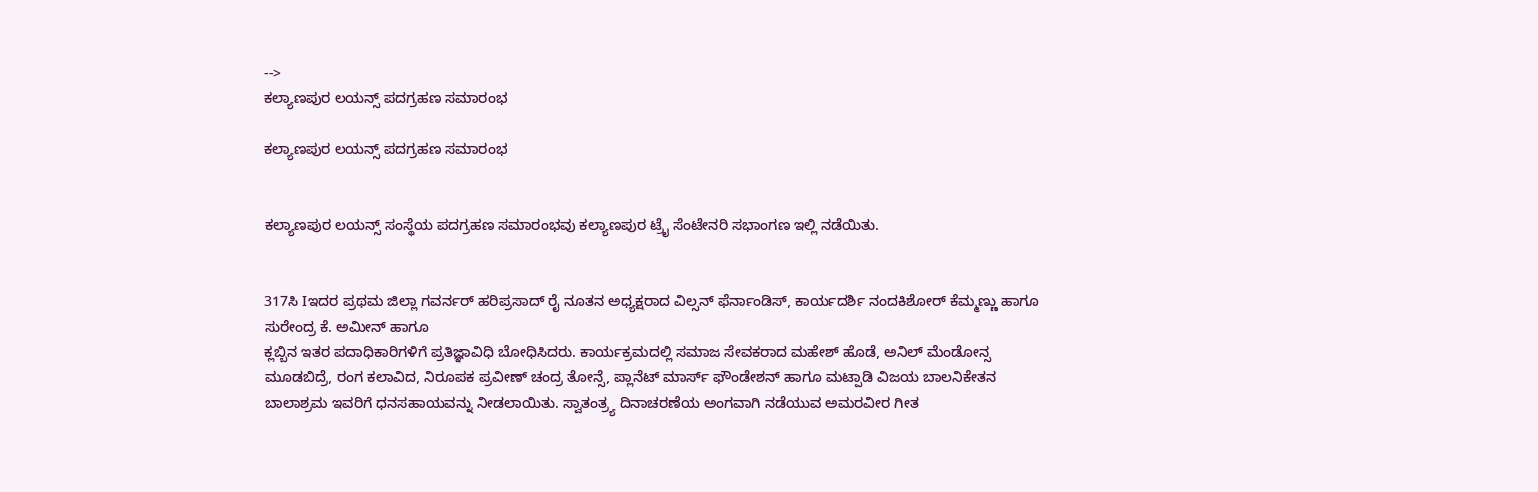-->
ಕಲ್ಯಾಣಪುರ ಲಯನ್ಸ್ ಪದಗ್ರಹಣ ಸಮಾರಂಭ

ಕಲ್ಯಾಣಪುರ ಲಯನ್ಸ್ ಪದಗ್ರಹಣ ಸಮಾರಂಭ


ಕಲ್ಯಾಣಪುರ ಲಯನ್ಸ್ ಸಂಸ್ಥೆಯ ಪದಗ್ರಹಣ ಸಮಾರಂಭವು ಕಲ್ಯಾಣಪುರ ಟ್ರೈ ಸೆಂಟೇನರಿ ಸಭಾಂಗಣ ಇಲ್ಲಿ ನಡೆಯಿತು.


317ಸಿ Iಇದರ ಪ್ರಥಮ ಜಿಲ್ಲಾ ಗವರ್ನರ್ ಹರಿಪ್ರಸಾದ್ ರೈ ನೂತನ ಅಧ್ಯಕ್ಷರಾದ ವಿಲ್ಸನ್ ಫೆರ್ನಾಂಡಿಸ್, ಕಾರ್ಯದರ್ಶಿ ನಂದಕಿಶೋರ್ ಕೆಮ್ಮಣ್ಣು ಹಾಗೂ ಸುರೇಂದ್ರ ಕೆ. ಅಮೀನ್ ಹಾಗೂ
ಕ್ಲಬ್ಬಿನ ಇತರ ಪದಾಧಿಕಾರಿಗಳಿಗೆ ಪ್ರತಿಜ್ಞಾವಿಧಿ ಬೋಧಿಸಿದರು. ಕಾರ್ಯಕ್ರಮದಲ್ಲಿ ಸಮಾಜ ಸೇವಕರಾದ ಮಹೇಶ್ ಹೊಡೆ, ಅನಿಲ್ ಮೆಂಡೋನ್ಸ ಮೂಡಬಿದ್ರೆ, ರಂಗ ಕಲಾವಿದ, ನಿರೂಪಕ ಪ್ರವೀಣ್ ಚಂದ್ರ ತೋನ್ಸೆ, ಪ್ಲಾನೆಟ್ ಮಾರ್ಸ್ ಫೌಂಡೇಶನ್ ಹಾಗೂ ಮಟ್ಪಾಡಿ ವಿಜಯ ಬಾಲನಿಕೇತನ ಬಾಲಾಶ್ರಮ ಇವರಿಗೆ ಧನಸಹಾಯವನ್ನು ನೀಡಲಾಯಿತು. ಸ್ವಾತಂತ್ರ್ಯ ದಿನಾಚರಣೆಯ ಅಂಗವಾಗಿ ನಡೆಯುವ ಅಮರವೀರ ಗೀತ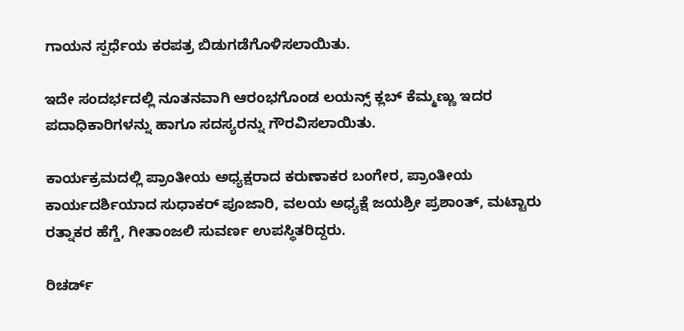ಗಾಯನ ಸ್ಪರ್ಧೆಯ ಕರಪತ್ರ ಬಿಡುಗಡೆಗೊಳಿಸಲಾಯಿತು.

ಇದೇ ಸಂದರ್ಭದಲ್ಲಿ ನೂತನವಾಗಿ ಆರಂಭಗೊಂಡ ಲಯನ್ಸ್ ಕ್ಲಬ್ ಕೆಮ್ಮಣ್ಣು ಇದರ ಪದಾಧಿಕಾರಿಗಳನ್ನು ಹಾಗೂ ಸದಸ್ಯರನ್ನು ಗೌರವಿಸಲಾಯಿತು.

ಕಾರ್ಯಕ್ರಮದಲ್ಲಿ ಪ್ರಾಂತೀಯ ಅಧ್ಯಕ್ಷರಾದ ಕರುಣಾಕರ ಬಂಗೇರ, ಪ್ರಾಂತೀಯ ಕಾರ್ಯದರ್ಶಿಯಾದ ಸುಧಾಕರ್ ಪೂಜಾರಿ, ವಲಯ ಅಧ್ಯಕ್ಷೆ ಜಯಶ್ರೀ ಪ್ರಶಾಂತ್, ಮಟ್ಟಾರು ರತ್ನಾಕರ ಹೆಗ್ಡೆ, ಗೀತಾಂಜಲಿ ಸುವರ್ಣ ಉಪಸ್ಥಿತರಿದ್ದರು.

ರಿಚರ್ಡ್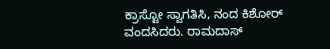ಕ್ರಾಸ್ಟೋ ಸ್ವಾಗತಿಸಿ, ನಂದ ಕಿಶೋರ್ ವಂದಸಿದರು. ರಾಮದಾಸ್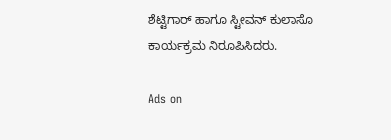ಶೆಟ್ಟಿಗಾರ್ ಹಾಗೂ ಸ್ಟೀವನ್ ಕುಲಾಸೊ ಕಾರ್ಯಕ್ರಮ ನಿರೂಪಿಸಿದರು.

Ads on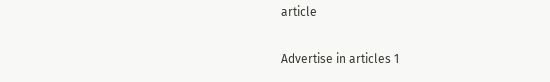article

Advertise in articles 1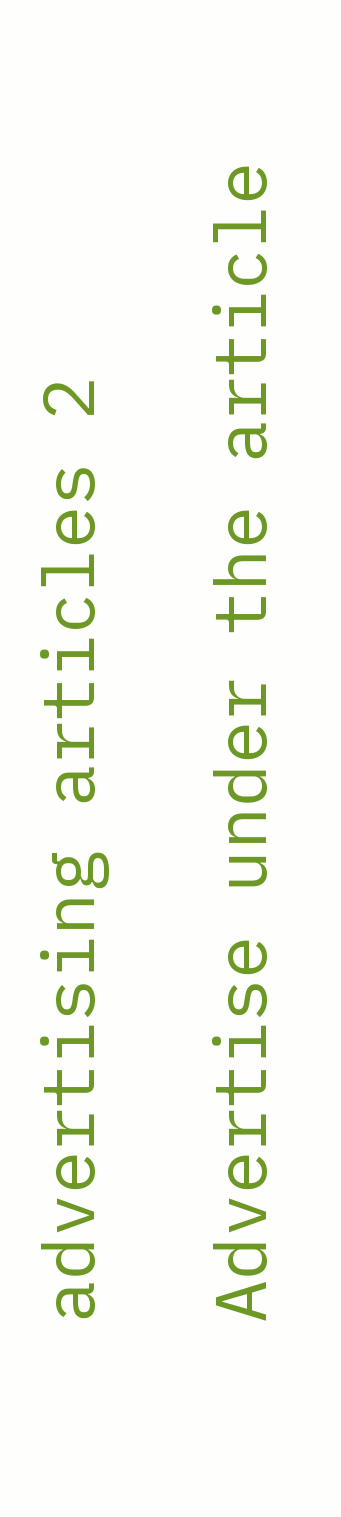advertising articles 2

Advertise under the article